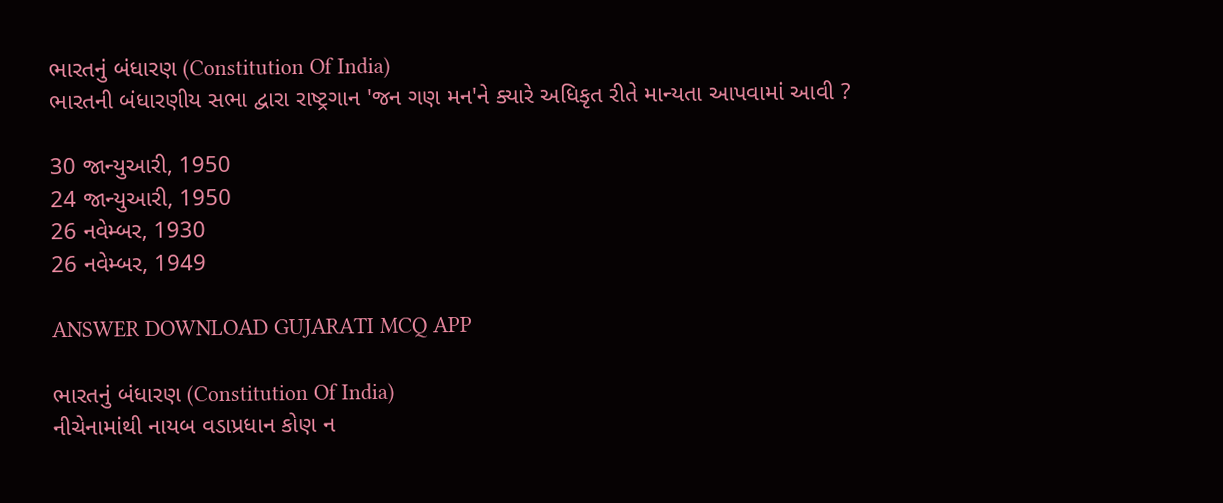ભારતનું બંધારણ (Constitution Of India)
ભારતની બંધારણીય સભા દ્વારા રાષ્ટ્રગાન 'જન ગણ મન'ને ક્યારે અધિકૃત રીતે માન્યતા આપવામાં આવી ?

30 જાન્યુઆરી, 1950
24 જાન્યુઆરી, 1950
26 નવેમ્બર, 1930
26 નવેમ્બર, 1949

ANSWER DOWNLOAD GUJARATI MCQ APP

ભારતનું બંધારણ (Constitution Of India)
નીચેનામાંથી નાયબ વડાપ્રધાન કોણ ન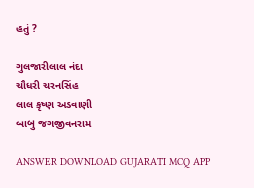હતું ?

ગુલજારીલાલ નંદા
ચૌધરી ચરનસિંહ
લાલ કૃષ્ણ અડવાણી
બાબુ જગજીવનરામ

ANSWER DOWNLOAD GUJARATI MCQ APP